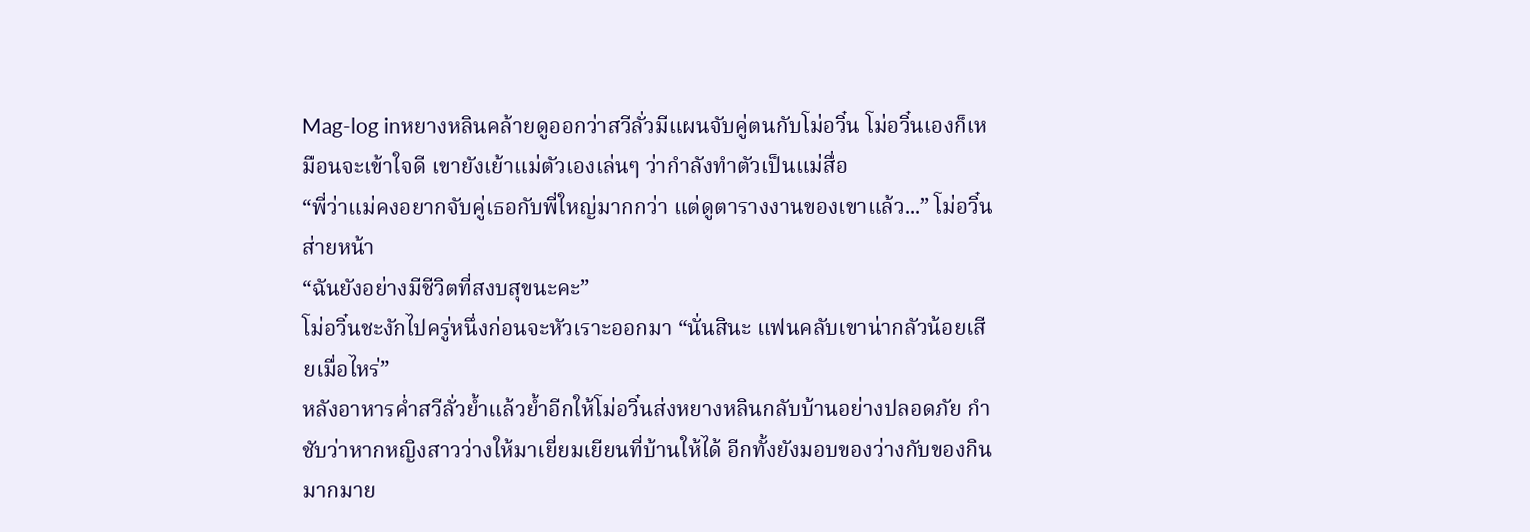Mag-log inหยางหลินคล้ายดูออกว่าสวีลั่วมีแผนจับคู่ตนกับโม่อวิ๋น โม่อวิ๋นเองก็เหมือนจะเข้าใจดี เขายังเย้าแม่ตัวเองเล่นๆ ว่ากำลังทำตัวเป็นแม่สื่อ
“พี่ว่าแม่คงอยากจับคู่เธอกับพี่ใหญ่มากกว่า แต่ดูตารางงานของเขาแล้ว...” โม่อวิ๋นส่ายหน้า
“ฉันยังอย่างมีชีวิตที่สงบสุขนะคะ”
โม่อวิ๋นชะงักไปครู่หนึ่งก่อนจะหัวเราะออกมา “นั่นสินะ แฟนคลับเขาน่ากลัวน้อยเสียเมื่อไหร่”
หลังอาหารค่ำสวีลั่วย้ำแล้วย้ำอีกให้โม่อวิ๋นส่งหยางหลินกลับบ้านอย่างปลอดภัย กำชับว่าหากหญิงสาวว่างให้มาเยี่ยมเยียนที่บ้านให้ได้ อีกทั้งยังมอบของว่างกับของกินมากมาย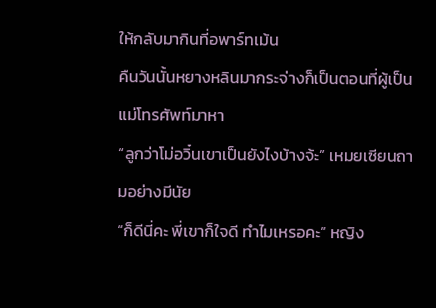ให้กลับมากินที่อพาร์ทเม้น
คืนวันนั้นหยางหลินมากระจ่างก็เป็นตอนที่ผู้เป็นแม่โทรศัพท์มาหา
“ลูกว่าโม่อวิ๋นเขาเป็นยังไงบ้างจ้ะ” เหมยเซียนถามอย่างมีนัย
“ก็ดีนี่คะ พี่เขาก็ใจดี ทำไมเหรอคะ” หญิง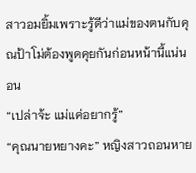สาวอมยิ้มเพราะรู้ดีว่าแม่ของตนกับคุณป้าโม่ต้องพูดคุยกันก่อนหน้านี้แน่นอน
“เปล่าจ้ะ แม่แค่อยากรู้”
“คุณนายหยางคะ” หญิงสาวถอนหาย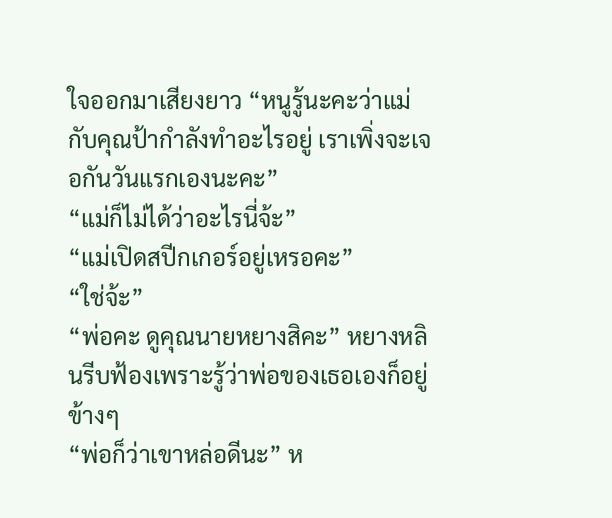ใจออกมาเสียงยาว “หนูรู้นะคะว่าแม่กับคุณป้ากำลังทำอะไรอยู่ เราเพิ่งจะเจอกันวันแรกเองนะคะ”
“แม่ก็ไม่ได้ว่าอะไรนี่จ้ะ”
“แม่เปิดสปีกเกอร์อยู่เหรอคะ”
“ใช่จ้ะ”
“พ่อคะ ดูคุณนายหยางสิคะ” หยางหลินรีบฟ้องเพราะรู้ว่าพ่อของเธอเองก็อยู่ข้างๆ
“พ่อก็ว่าเขาหล่อดีนะ” ห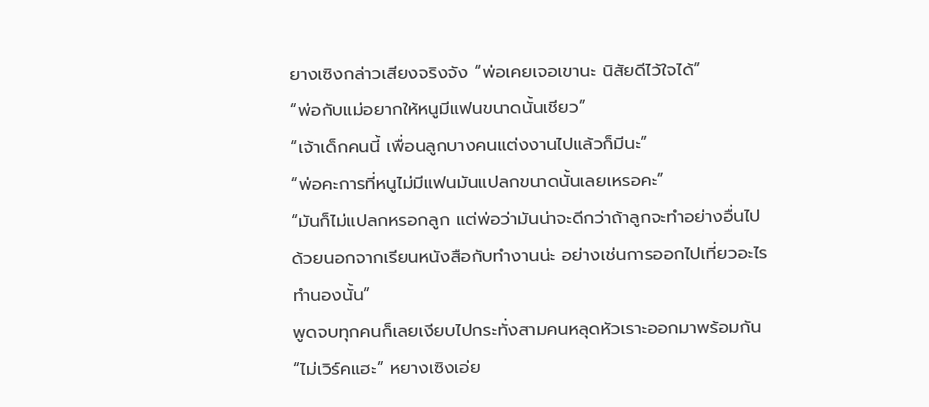ยางเซิงกล่าวเสียงจริงจัง “พ่อเคยเจอเขานะ นิสัยดีไว้ใจได้”
“พ่อกับแม่อยากให้หนูมีแฟนขนาดนั้นเชียว”
“เจ้าเด็กคนนี้ เพื่อนลูกบางคนแต่งงานไปแล้วก็มีนะ”
“พ่อคะการที่หนูไม่มีแฟนมันแปลกขนาดนั้นเลยเหรอคะ”
“มันก็ไม่แปลกหรอกลูก แต่พ่อว่ามันน่าจะดีกว่าถ้าลูกจะทำอย่างอื่นไปด้วยนอกจากเรียนหนังสือกับทำงานน่ะ อย่างเช่นการออกไปเที่ยวอะไรทำนองนั้น”
พูดจบทุกคนก็เลยเงียบไปกระทั่งสามคนหลุดหัวเราะออกมาพร้อมกัน
“ไม่เวิร์คแฮะ” หยางเซิงเอ่ย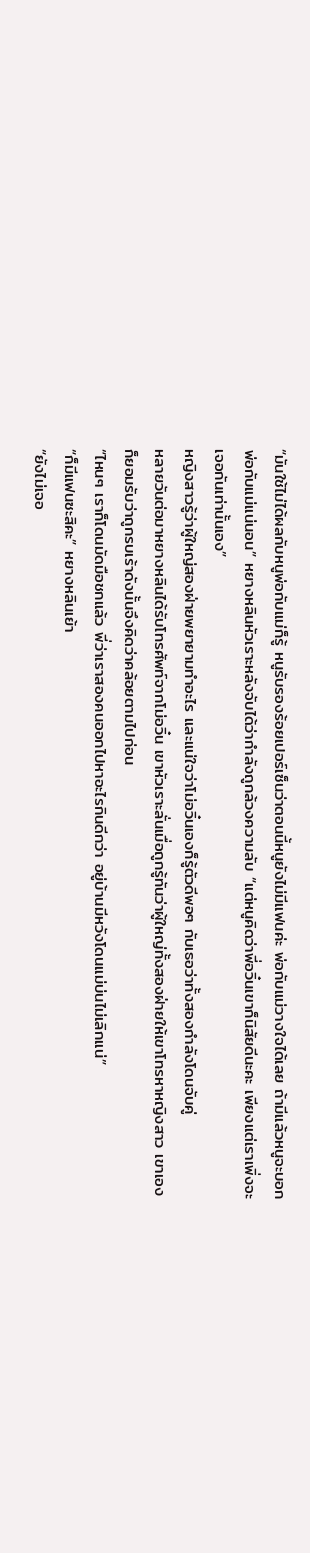“มันใช้ไม่ได้ผลกับหนูพ่อกับแม่ก็รู้ หนูรับรองร้อยเปอร์เซ็นว่าตอนนี้หนูยังไม่มีแฟนค่ะ พ่อกับแม่วางใจได้เลย ถ้ามีแล้วหนูจะบอกพ่อกับแม่แน่นอน” หยางหลินหัวเราะหลังจับได้ว่ากำลังถูกล้วงความลับ “แต่หนูคิดว่าพี่อวิ๋นเขาก็นิสัยดีนะคะ เพียงแต่เราเพิ่งจะเจอกันเท่านั้นเอง”
หญิงสาวรู้ว่าผู้ใหญ่สองฝ่ายพยายามทำอะไร และแน่ใจว่าโม่อวิ๋นเองก็รู้ตัวดีพอๆ กับเธอว่าทั้งสองกำลังโดนจับคู่
หลายวันต่อมาหยางหลินได้รับโทรศัพท์จากโม่อวิ๋น เขาหัวเราะลั่นเมื่อถูกรู้ทันว่าผู้ใหญ่ทั้งสองฝ่ายให้เขาโทรหาหญิงสาว เขาเองก็ยอมรับว่าถูกรบเร้าดังนั้นจึงคิดว่าคล้อยตามไปก่อน
“ไหนๆ เราก็โดนมัดมือชกแล้ว พี่ว่าเราสองคนออกไปหาอะไรกินดีกว่า อยู่บ้านมีหวังโดนแม่บ่นไม่เลิกแน่”
“ก็มีแฟนซะสิคะ” หยางหลินเย้า
“ยังไม่เจอ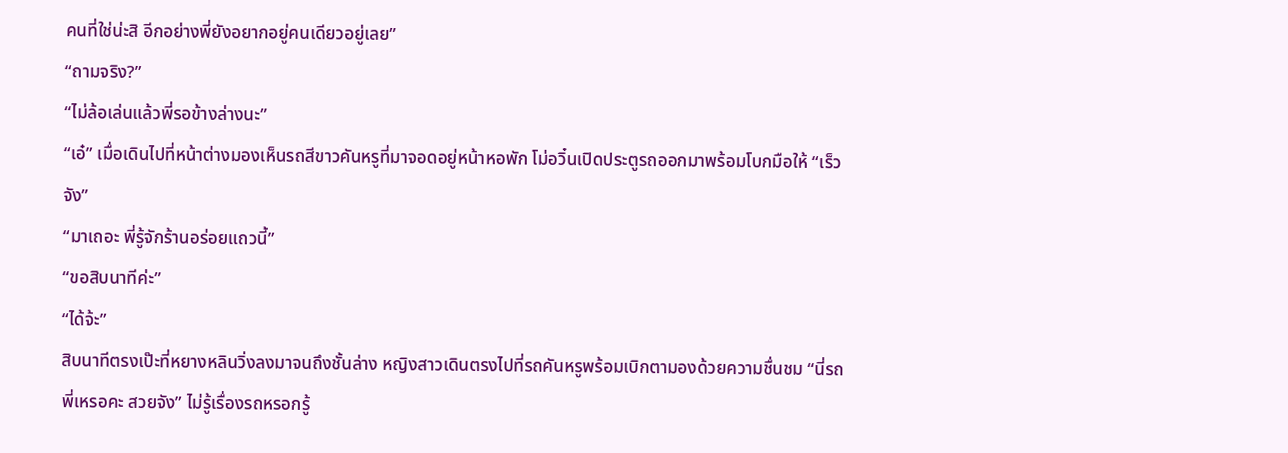คนที่ใช่น่ะสิ อีกอย่างพี่ยังอยากอยู่คนเดียวอยู่เลย”
“ถามจริง?”
“ไม่ล้อเล่นแล้วพี่รอข้างล่างนะ”
“เอ๋” เมื่อเดินไปที่หน้าต่างมองเห็นรถสีขาวคันหรูที่มาจอดอยู่หน้าหอพัก โม่อวิ๋นเปิดประตูรถออกมาพร้อมโบกมือให้ “เร็วจัง”
“มาเถอะ พี่รู้จักร้านอร่อยแถวนี้”
“ขอสิบนาทีค่ะ”
“ได้จ้ะ”
สิบนาทีตรงเป๊ะที่หยางหลินวิ่งลงมาจนถึงชั้นล่าง หญิงสาวเดินตรงไปที่รถคันหรูพร้อมเบิกตามองด้วยความชื่นชม “นี่รถพี่เหรอคะ สวยจัง” ไม่รู้เรื่องรถหรอกรู้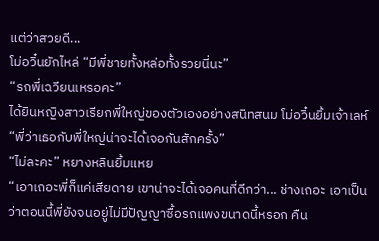แต่ว่าสวยดี...
โม่อวิ๋นยักไหล่ “มีพี่ชายทั้งหล่อทั้งรวยนี่นะ”
“รถพี่เฉวียนเหรอคะ”
ได้ยินหญิงสาวเรียกพี่ใหญ่ของตัวเองอย่างสนิทสนม โม่อวิ๋นยิ้มเจ้าเลห์ “พี่ว่าเธอกับพี่ใหญ่น่าจะได้เจอกันสักครั้ง”
“ไม่ละคะ” หยางหลินยิ้มแหย
“เอาเถอะพี่ก็แค่เสียดาย เขาน่าจะได้เจอคนที่ดีกว่า... ช่างเถอะ เอาเป็นว่าตอนนี้พี่ยังจนอยู่ไม่มีปัญญาซื้อรถแพงขนาดนี้หรอก คืน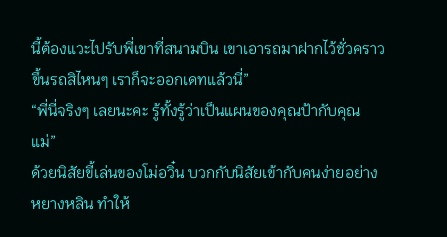นี้ต้องแวะไปรับพี่เขาที่สนามบิน เขาเอารถมาฝากไว้ชั่วคราว ขึ้นรถสิไหนๆ เราก็จะออกเดทแล้วนี่”
“พี่นี่จริงๆ เลยนะคะ รู้ทั้งรู้ว่าเป็นแผนของคุณป้ากับคุณแม่”
ด้วยนิสัยขี้เล่นของโม่อวิ๋น บวกกับนิสัยเข้ากับคนง่ายอย่างหยางหลิน ทำให้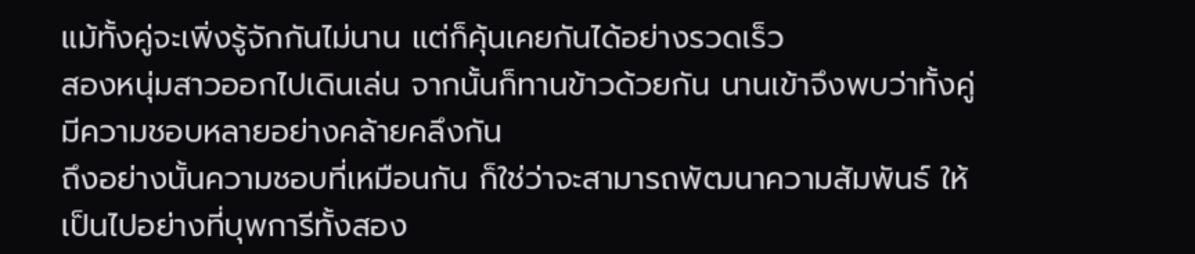แม้ทั้งคู่จะเพิ่งรู้จักกันไม่นาน แต่ก็คุ้นเคยกันได้อย่างรวดเร็ว
สองหนุ่มสาวออกไปเดินเล่น จากนั้นก็ทานข้าวด้วยกัน นานเข้าจึงพบว่าทั้งคู่มีความชอบหลายอย่างคล้ายคลึงกัน
ถึงอย่างนั้นความชอบที่เหมือนกัน ก็ใช่ว่าจะสามารถพัฒนาความสัมพันธ์ ให้เป็นไปอย่างที่บุพการีทั้งสอง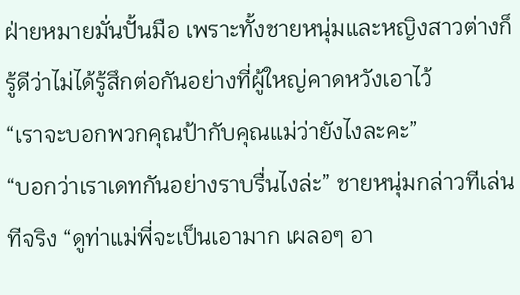ฝ่ายหมายมั่นปั้นมือ เพราะทั้งชายหนุ่มและหญิงสาวต่างก็รู้ดีว่าไม่ได้รู้สึกต่อกันอย่างที่ผู้ใหญ่คาดหวังเอาไว้
“เราจะบอกพวกคุณป้ากับคุณแม่ว่ายังไงละคะ”
“บอกว่าเราเดทกันอย่างราบรื่นไงล่ะ” ชายหนุ่มกล่าวทีเล่นทีจริง “ดูท่าแม่พี่จะเป็นเอามาก เผลอๆ อา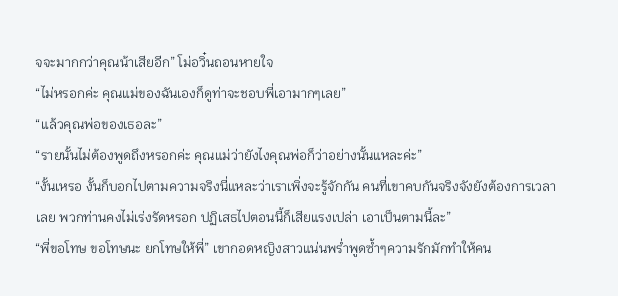จจะมากกว่าคุณน้าเสียอีก” โม่อวิ๋นถอนหายใจ
“ไม่หรอกค่ะ คุณแม่ของฉันเองก็ดูท่าจะชอบพี่เอามากๆเลย”
“แล้วคุณพ่อของเธอละ”
“รายนั้นไม่ต้องพูดถึงหรอกค่ะ คุณแม่ว่ายังไงคุณพ่อก็ว่าอย่างนั้นแหละค่ะ”
“งั้นเหรอ งั้นก็บอกไปตามความจริงนี่แหละว่าเราเพิ่งจะรู้จักกัน คนที่เขาคบกันจริงจังยังต้องการเวลาเลย พวกท่านคงไม่เร่งรัดหรอก ปฏิเสธไปตอนนี้ก็เสียแรงเปล่า เอาเป็นตามนี้ละ”
“พี่ขอโทษ ขอโทษนะ ยกโทษให้พี่” เขากอดหญิงสาวแน่นพร่ำพูดซ้ำๆความรักมักทำให้คน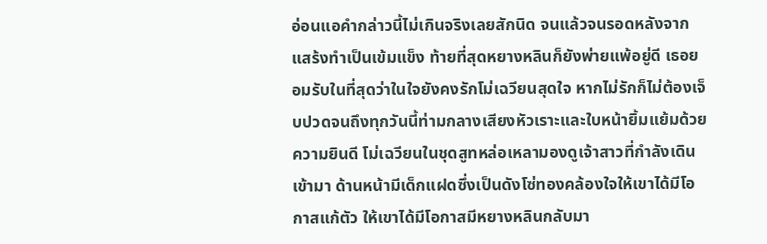อ่อนแอคำกล่าวนี้ไม่เกินจริงเลยสักนิด จนแล้วจนรอดหลังจากแสร้งทำเป็นเข้มแข็ง ท้ายที่สุดหยางหลินก็ยังพ่ายแพ้อยู่ดี เธอยอมรับในที่สุดว่าในใจยังคงรักโม่เฉวียนสุดใจ หากไม่รักก็ไม่ต้องเจ็บปวดจนถึงทุกวันนี้ท่ามกลางเสียงหัวเราะและใบหน้ายิ้มแย้มด้วยความยินดี โม่เฉวียนในชุดสูทหล่อเหลามองดูเจ้าสาวที่กำลังเดินเข้ามา ด้านหน้ามีเด็กแฝดซึ่งเป็นดังโซ่ทองคล้องใจให้เขาได้มีโอกาสแก้ตัว ให้เขาได้มีโอกาสมีหยางหลินกลับมา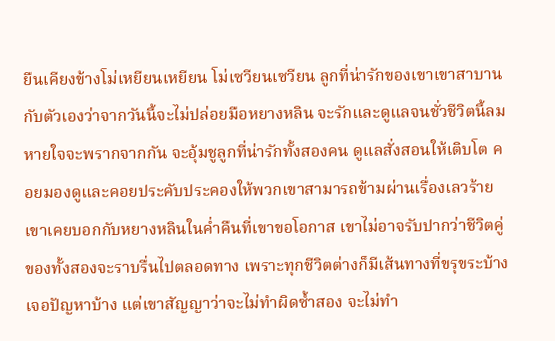ยืนเคียงข้างโม่เหยียนเหยียน โม่เซวียนเซวียน ลูกที่น่ารักของเขาเขาสาบานกับตัวเองว่าจากวันนี้จะไม่ปล่อยมือหยางหลิน จะรักและดูแลจนชั่วชีวิตนี้ลมหายใจจะพรากจากกัน จะอุ้มชูลูกที่น่ารักทั้งสองคน ดูแลสั่งสอนให้เติบโต คอยมองดูและคอยประคับประคองให้พวกเขาสามารถข้ามผ่านเรื่องเลวร้ายเขาเคยบอกกับหยางหลินในค่ำคืนที่เขาขอโอกาส เขาไม่อาจรับปากว่าชีวิตคู่ของทั้งสองจะราบรื่นไปตลอดทาง เพราะทุกชีวิตต่างก็มีเส้นทางที่ขรุขระบ้าง เจอปัญหาบ้าง แต่เขาสัญญาว่าจะไม่ทำผิดซ้ำสอง จะไม่ทำ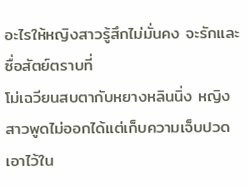อะไรให้หญิงสาวรู้สึกไม่มั่นคง จะรักและซื่อสัตย์ตราบที่
โม่เฉวียนสบตากับหยางหลินนิ่ง หญิงสาวพูดไม่ออกได้แต่เก็บความเจ็บปวดเอาไว้ใน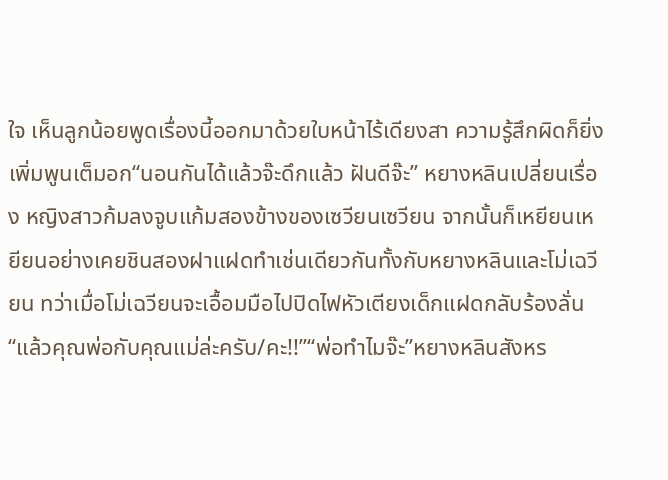ใจ เห็นลูกน้อยพูดเรื่องนี้ออกมาด้วยใบหน้าไร้เดียงสา ความรู้สึกผิดก็ยิ่งเพิ่มพูนเต็มอก“นอนกันได้แล้วจ๊ะดึกแล้ว ฝันดีจ๊ะ” หยางหลินเปลี่ยนเรื่อง หญิงสาวก้มลงจูบแก้มสองข้างของเซวียนเซวียน จากนั้นก็เหยียนเหยียนอย่างเคยชินสองฝาแฝดทำเช่นเดียวกันทั้งกับหยางหลินและโม่เฉวียน ทว่าเมื่อโม่เฉวียนจะเอื้อมมือไปปิดไฟหัวเตียงเด็กแฝดกลับร้องลั่น“แล้วคุณพ่อกับคุณแม่ล่ะครับ/คะ!!”“พ่อทำไมจ๊ะ”หยางหลินสังหร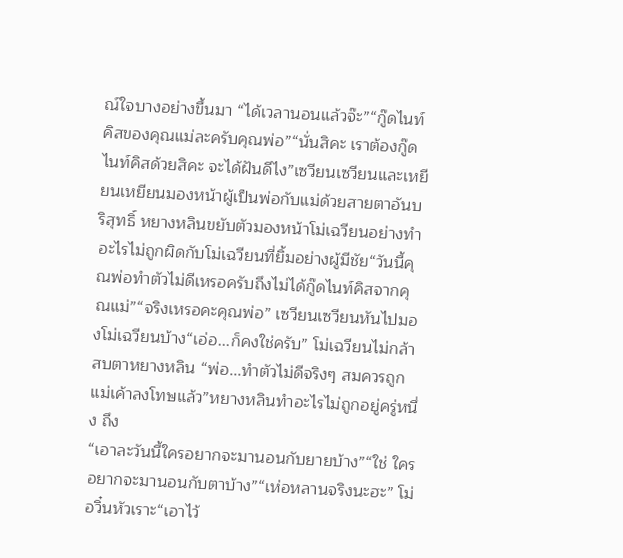ณ์ใจบางอย่างขึ้นมา “ได้เวลานอนแล้วจ๊ะ”“กู๊ดไนท์คิสของคุณแม่ละครับคุณพ่อ”“นั่นสิคะ เราต้องกู๊ดไนท์คิสด้วยสิคะ จะได้ฝันดีไง”เซวียนเซวียนและเหยียนเหยียนมองหน้าผู้เป็นพ่อกับแม่ด้วยสายตาอันบริสุทธิ์ หยางหลินขยับตัวมองหน้าโม่เฉวียนอย่างทำอะไรไม่ถูกผิดกับโม่เฉวียนที่ยิ้มอย่างผู้มีชัย“วันนี้คุณพ่อทำตัวไม่ดีเหรอครับถึงไม่ได้กู๊ดไนท์คิสจากคุณแม่”“จริงเหรอคะคุณพ่อ” เซวียนเซวียนหันไปมองโม่เฉวียนบ้าง“เอ่อ...ก็คงใช่ครับ” โม่เฉวียนไม่กล้าสบตาหยางหลิน “พ่อ...ทำตัวไม่ดีจริงๆ สมควรถูกแม่เค้าลงโทษแล้ว”หยางหลินทำอะไรไม่ถูกอยู่ครู่หนึ่ง ถึง
“เอาละวันนี้ใครอยากจะมานอนกับยายบ้าง”“ใช่ ใครอยากจะมานอนกับตาบ้าง”“เห่อหลานจริงนะฮะ” โม่อวิ๋นหัวเราะ“เอาไว้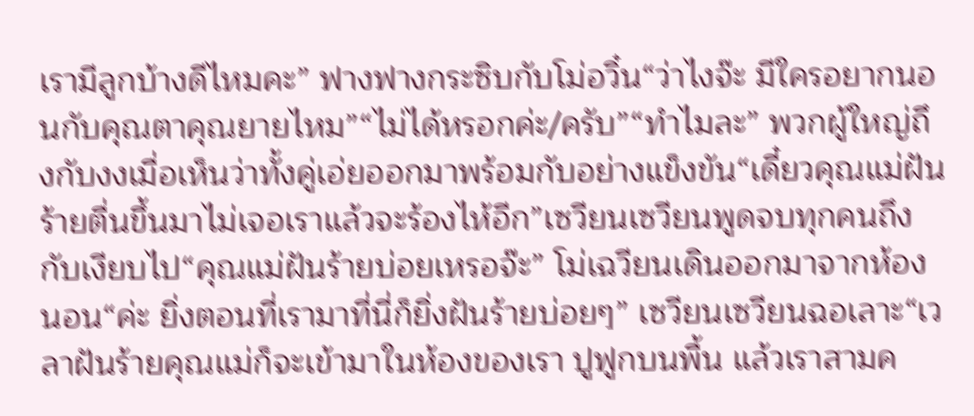เรามีลูกบ้างดีไหมคะ” ฟางฟางกระซิบกับโม่อวิ๋น“ว่าไงจ๊ะ มีใครอยากนอนกับคุณตาคุณยายไหม”“ไม่ได้หรอกค่ะ/ครับ”“ทำไมละ” พวกผู้ใหญ่ถึงกับงงเมื่อเห็นว่าทั้งคู่เอ่ยออกมาพร้อมกับอย่างแข็งขัน“เดี๋ยวคุณแม่ฝันร้ายตื่นขึ้นมาไม่เจอเราแล้วจะร้องไห้อีก”เซวียนเซวียนพูดจบทุกคนถึงกับเงียบไป“คุณแม่ฝันร้ายบ่อยเหรอจ๊ะ” โม่เฉวียนเดินออกมาจากห้องนอน“ค่ะ ยิ่งตอนที่เรามาที่นี่ก็ยิ่งฝันร้ายบ่อยๆ” เซวียนเซวียนฉอเลาะ“เวลาฝันร้ายคุณแม่ก็จะเข้ามาในห้องของเรา ปูฟูกบนพื้น แล้วเราสามค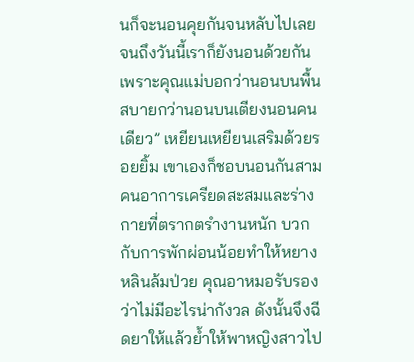นก็จะนอนคุยกันจนหลับไปเลย จนถึงวันนี้เราก็ยังนอนด้วยกันเพราะคุณแม่บอกว่านอนบนพื้นสบายกว่านอนบนเตียงนอนคนเดียว” เหยียนเหยียนเสริมด้วยรอยยิ้ม เขาเองก็ชอบนอนกันสามคนอาการเครียดสะสมและร่างกายที่ตรากตรำงานหนัก บวกกับการพักผ่อนน้อยทำให้หยางหลินล้มป่วย คุณอาหมอรับรองว่าไม่มีอะไรน่ากังวล ดังนั้นจึงฉีดยาให้แล้วย้ำให้พาหญิงสาวไป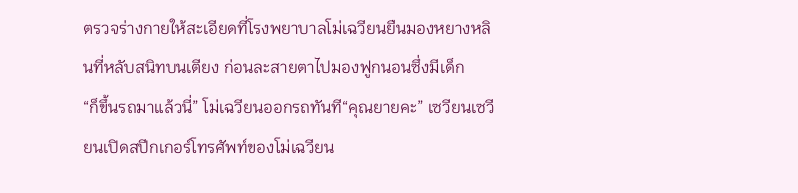ตรวจร่างกายให้สะเอียดที่โรงพยาบาลโม่เฉวียนยืนมองหยางหลินที่หลับสนิทบนเตียง ก่อนละสายตาไปมองฟูกนอนซึ่งมีเด็ก
“ก็ขึ้นรถมาแล้วนี่” โม่เฉวียนออกรถทันที“คุณยายคะ” เซวียนเซวียนเปิดสปีกเกอร์โทรศัพท์ของโม่เฉวียน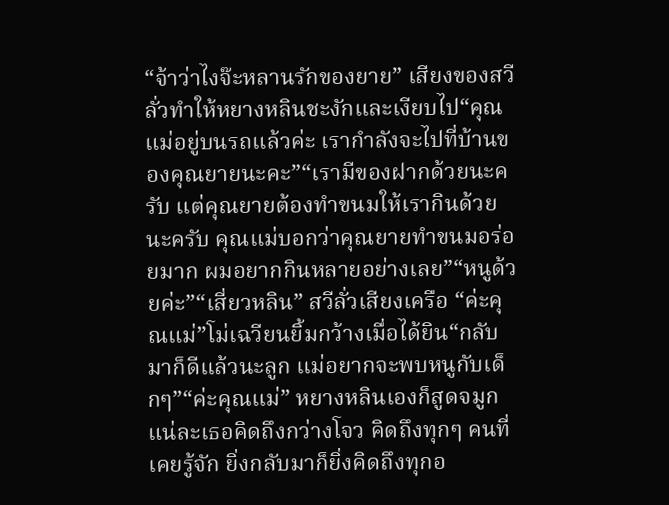“จ้าว่าไงจ๊ะหลานรักของยาย” เสียงของสวีลั่วทำให้หยางหลินชะงักและเงียบไป“คุณแม่อยู่บนรถแล้วค่ะ เรากำลังจะไปที่บ้านของคุณยายนะคะ”“เรามีของฝากด้วยนะครับ แต่คุณยายต้องทำขนมให้เรากินด้วยนะครับ คุณแม่บอกว่าคุณยายทำขนมอร่อยมาก ผมอยากกินหลายอย่างเลย”“หนูด้วยค่ะ”“เสี่ยวหลิน” สวีลั่วเสียงเครือ “ค่ะคุณแม่”โม่เฉวียนยิ้มกว้างเมื่อได้ยิน“กลับมาก็ดีแล้วนะลูก แม่อยากจะพบหนูกับเด็กๆ”“ค่ะคุณแม่” หยางหลินเองก็สูดจมูก แน่ละเธอคิดถึงกว่างโจว คิดถึงทุกๆ คนที่เคยรู้จัก ยิ่งกลับมาก็ยิ่งคิดถึงทุกอ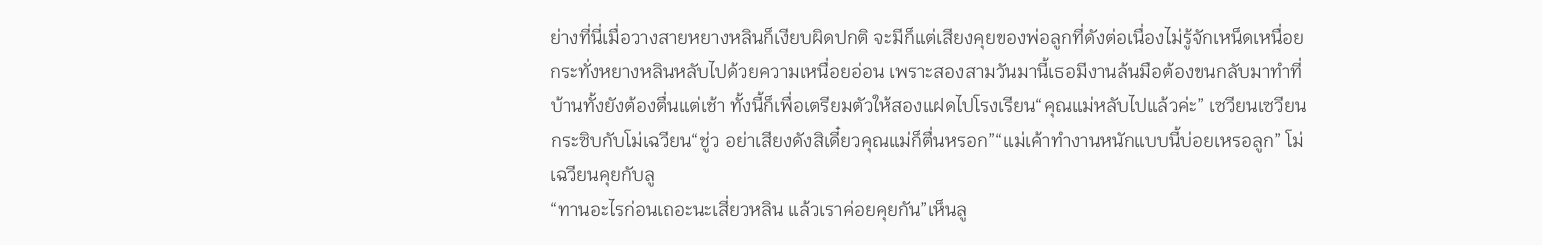ย่างที่นี่เมื่อวางสายหยางหลินก็เงียบผิดปกติ จะมีก็แต่เสียงคุยของพ่อลูกที่ดังต่อเนื่องไม่รู้จักเหน็ดเหนื่อย กระทั่งหยางหลินหลับไปด้วยความเหนื่อยอ่อน เพราะสองสามวันมานี้เธอมีงานล้นมือต้องขนกลับมาทำที่บ้านทั้งยังต้องตื่นแต่เช้า ทั้งนี้ก็เพื่อเตรียมตัวให้สองแฝดไปโรงเรียน“คุณแม่หลับไปแล้วค่ะ” เซวียนเซวียนกระซิบกับโม่เฉวียน“ชู่ว อย่าเสียงดังสิเดี๋ยวคุณแม่ก็ตื่นหรอก”“แม่เค้าทำงานหนักแบบนี้บ่อยเหรอลูก” โม่เฉวียนคุยกับลู
“ทานอะไรก่อนเถอะนะเสี่ยวหลิน แล้วเราค่อยคุยกัน”เห็นลู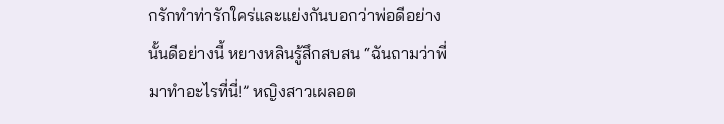กรักทำท่ารักใคร่และแย่งกันบอกว่าพ่อดีอย่างนั้นดีอย่างนี้ หยางหลินรู้สึกสบสน “ฉันถามว่าพี่มาทำอะไรที่นี่!” หญิงสาวเผลอต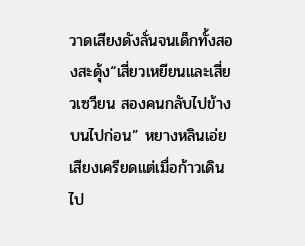วาดเสียงดังลั่นจนเด็กทั้งสองสะดุ้ง“เสี่ยวเหยียนและเสี่ยวเซวียน สองคนกลับไปข้างบนไปก่อน” หยางหลินเอ่ยเสียงเครียดแต่เมื่อก้าวเดินไป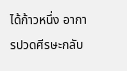ได้ก้าวหนึ่ง อาการปวดศีรษะกลับ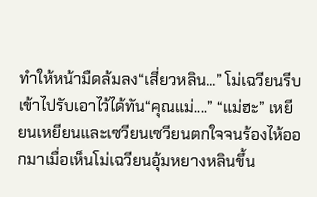ทำให้หน้ามืดล้มลง“เสี่ยวหลิน...” โม่เฉวียนรีบเข้าไปรับเอาไว้ได้ทัน“คุณแม่....” “แม่ฮะ” เหยียนเหยียนและเซวียนเซวียนตกใจจนร้องไห้ออกมาเมื่อเห็นโม่เฉวียนอุ้มหยางหลินขึ้น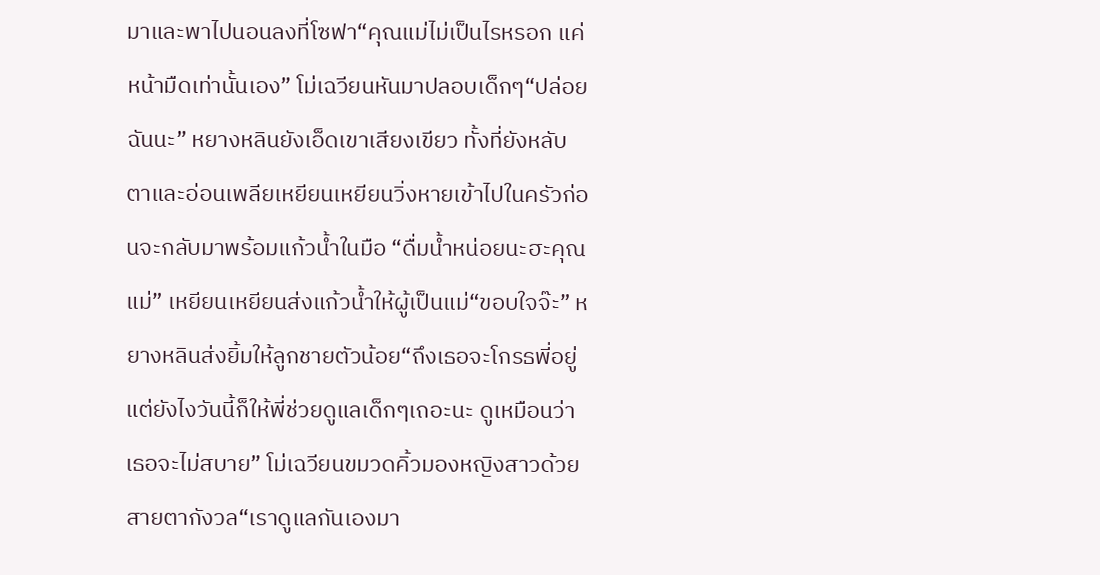มาและพาไปนอนลงที่โซฟา“คุณแม่ไม่เป็นไรหรอก แค่หน้ามืดเท่านั้นเอง” โม่เฉวียนหันมาปลอบเด็กๆ“ปล่อยฉันนะ” หยางหลินยังเอ็ดเขาเสียงเขียว ทั้งที่ยังหลับตาและอ่อนเพลียเหยียนเหยียนวิ่งหายเข้าไปในครัวก่อนจะกลับมาพร้อมแก้วน้ำในมือ “ดื่มน้ำหน่อยนะฮะคุณแม่” เหยียนเหยียนส่งแก้วน้ำให้ผู้เป็นแม่“ขอบใจจ๊ะ” หยางหลินส่งยิ้มให้ลูกชายตัวน้อย“ถึงเธอจะโกรธพี่อยู่ แต่ยังไงวันนี้ก็ให้พี่ช่วยดูแลเด็กๆเถอะนะ ดูเหมือนว่าเธอจะไม่สบาย” โม่เฉวียนขมวดคิ้วมองหญิงสาวด้วยสายตากังวล“เราดูแลกันเองมา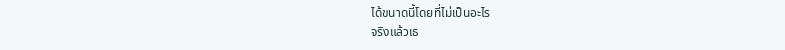ได้ขนาดนี้โดยที่ไม่เป็นอะไร
จริงแล้วเธ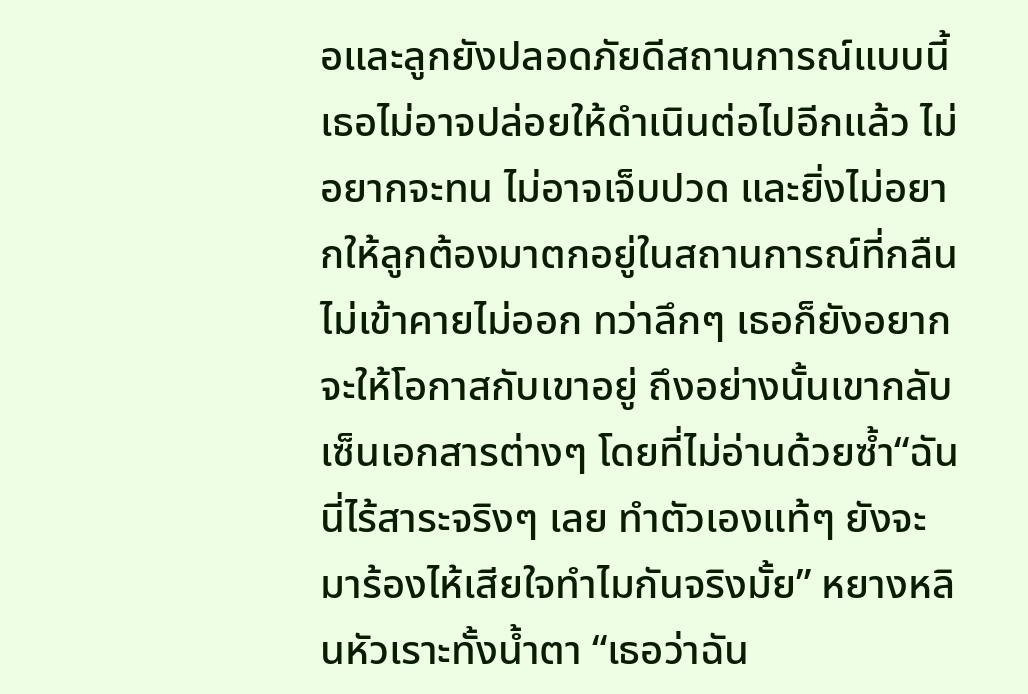อและลูกยังปลอดภัยดีสถานการณ์แบบนี้เธอไม่อาจปล่อยให้ดำเนินต่อไปอีกแล้ว ไม่อยากจะทน ไม่อาจเจ็บปวด และยิ่งไม่อยากให้ลูกต้องมาตกอยู่ในสถานการณ์ที่กลืนไม่เข้าคายไม่ออก ทว่าลึกๆ เธอก็ยังอยากจะให้โอกาสกับเขาอยู่ ถึงอย่างนั้นเขากลับเซ็นเอกสารต่างๆ โดยที่ไม่อ่านด้วยซ้ำ“ฉันนี่ไร้สาระจริงๆ เลย ทำตัวเองแท้ๆ ยังจะมาร้องไห้เสียใจทำไมกันจริงมั้ย” หยางหลินหัวเราะทั้งน้ำตา “เธอว่าฉัน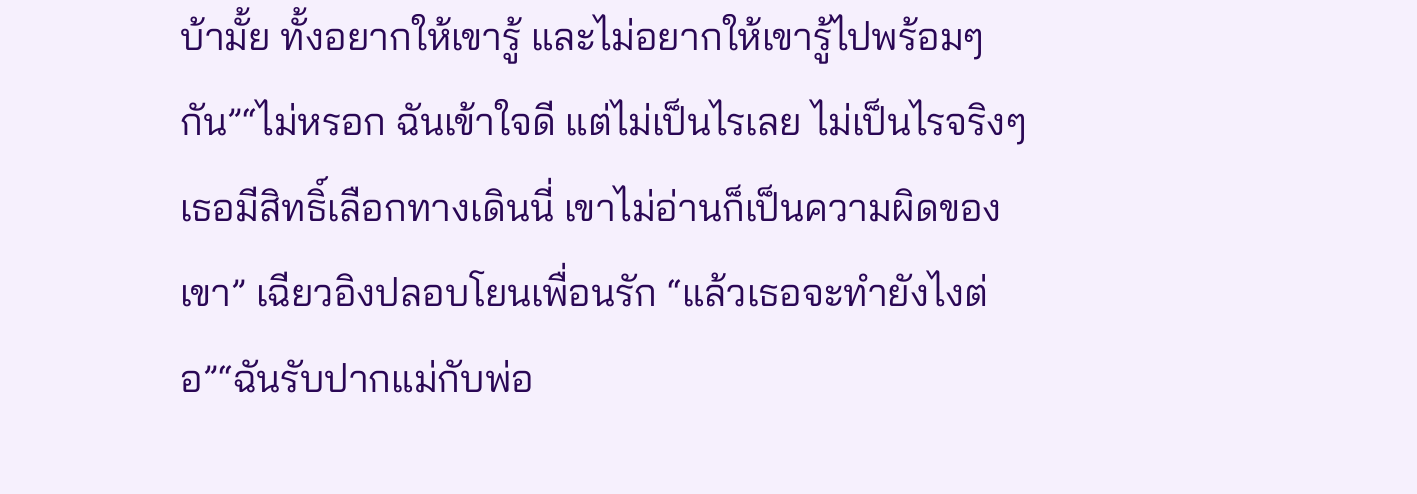บ้ามั้ย ทั้งอยากให้เขารู้ และไม่อยากให้เขารู้ไปพร้อมๆ กัน”“ไม่หรอก ฉันเข้าใจดี แต่ไม่เป็นไรเลย ไม่เป็นไรจริงๆ เธอมีสิทธิ์เลือกทางเดินนี่ เขาไม่อ่านก็เป็นความผิดของเขา” เฉียวอิงปลอบโยนเพื่อนรัก “แล้วเธอจะทำยังไงต่อ”“ฉันรับปากแม่กับพ่อ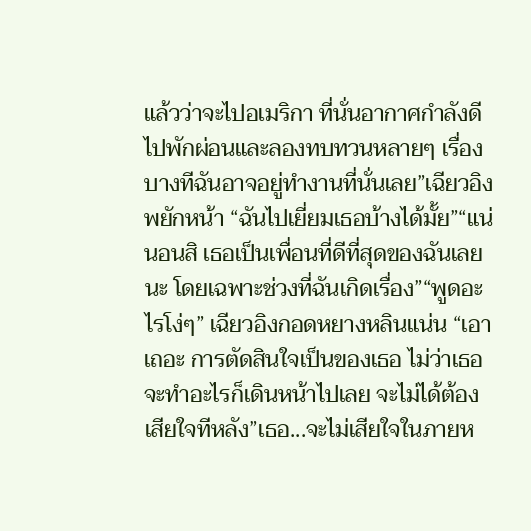แล้วว่าจะไปอเมริกา ที่นั่นอากาศกำลังดี ไปพักผ่อนและลองทบทวนหลายๆ เรื่อง บางทีฉันอาจอยู่ทำงานที่นั่นเลย”เฉียวอิงพยักหน้า “ฉันไปเยี่ยมเธอบ้างได้มั้ย”“แน่นอนสิ เธอเป็นเพื่อนที่ดีที่สุดของฉันเลยนะ โดยเฉพาะช่วงที่ฉันเกิดเรื่อง”“พูดอะไรโง่ๆ” เฉียวอิงกอดหยางหลินแน่น “เอาเถอะ การตัดสินใจเป็นของเธอ ไม่ว่าเธอจะทำอะไรก็เดินหน้าไปเลย จะไม่ได้ต้องเสียใจทีหลัง”เธอ...จะไม่เสียใจในภายห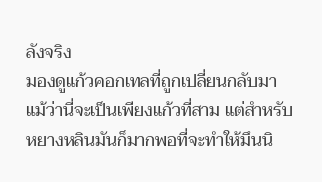ลังจริง
มองดูแก้วคอกเทลที่ถูกเปลี่ยนกลับมา แม้ว่านี่จะเป็นเพียงแก้วที่สาม แต่สำหรับหยางหลินมันก็มากพอที่จะทำให้มึนนิ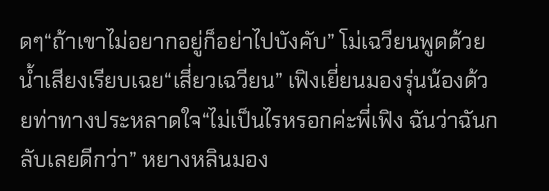ดๆ“ถ้าเขาไม่อยากอยู่ก็อย่าไปบังคับ” โม่เฉวียนพูดด้วยน้ำเสียงเรียบเฉย“เสี่ยวเฉวียน” เฟิงเยี่ยนมองรุ่นน้องด้วยท่าทางประหลาดใจ“ไม่เป็นไรหรอกค่ะพี่เฟิง ฉันว่าฉันกลับเลยดีกว่า” หยางหลินมอง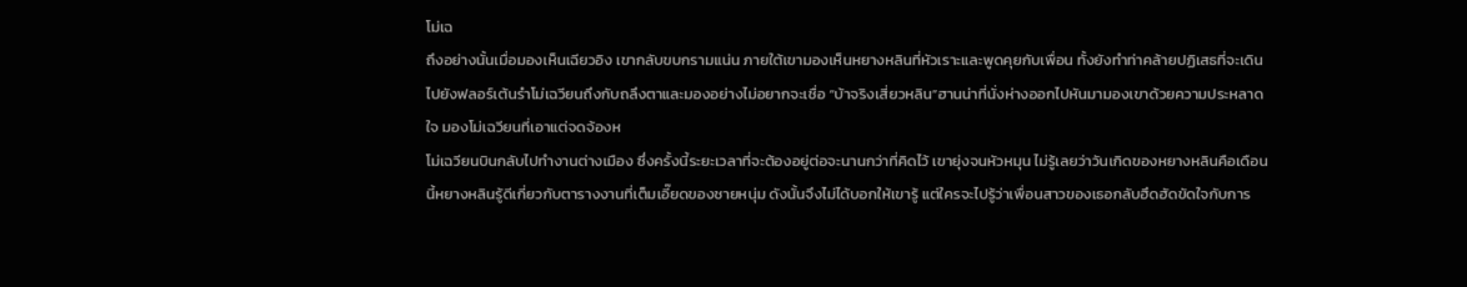โม่เฉ
ถึงอย่างนั้นเมื่อมองเห็นเฉียวอิง เขากลับขบกรามแน่น ภายใต้เขามองเห็นหยางหลินที่หัวเราะและพูดคุยกับเพื่อน ทั้งยังทำท่าคล้ายปฏิเสธที่จะเดินไปยังฟลอร์เต้นรำโม่เฉวียนถึงกับถลึงตาและมองอย่างไม่อยากจะเชื่อ “บ้าจริงเสี่ยวหลิน”ฮานน่าที่นั่งห่างออกไปหันมามองเขาด้วยความประหลาดใจ มองโม่เฉวียนที่เอาแต่จดจ้องห
โม่เฉวียนบินกลับไปทำงานต่างเมือง ซึ่งครั้งนี้ระยะเวลาที่จะต้องอยู่ต่อจะนานกว่าที่คิดไว้ เขายุ่งจนหัวหมุน ไม่รู้เลยว่าวันเกิดของหยางหลินคือเดือนนี้หยางหลินรู้ดีเกี่ยวกับตารางงานที่เต็มเอี๊ยดของชายหนุ่ม ดังนั้นจึงไม่ได้บอกให้เขารู้ แต่ใครจะไปรู้ว่าเพื่อนสาวของเธอกลับฮึดฮัดขัดใจกับการ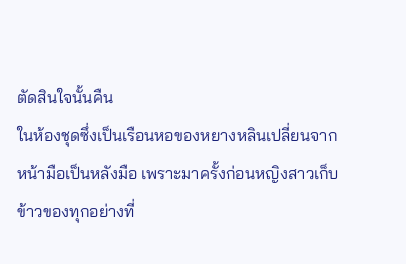ตัดสินใจนั้นคืน
ในห้องชุดซึ่งเป็นเรือนหอของหยางหลินเปลี่ยนจากหน้ามือเป็นหลังมือ เพราะมาครั้งก่อนหญิงสาวเก็บข้าวของทุกอย่างที่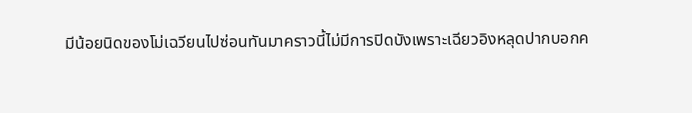มีน้อยนิดของโม่เฉวียนไปซ่อนทันมาคราวนี้ไม่มีการปิดบังเพราะเฉียวอิงหลุดปากบอกค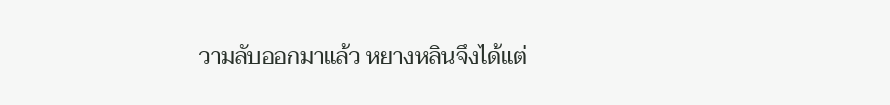วามลับออกมาแล้ว หยางหลินจึงได้แต่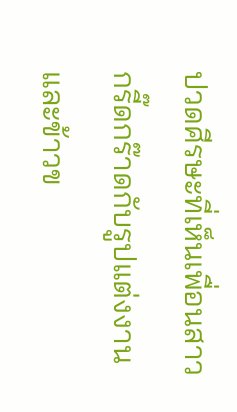ปวดศีรษะที่เห็นเพื่อนสาวกรี๊ดกร๊าดกับรูปแต่งงานและข้าวข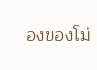องของโม่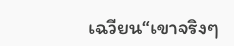เฉวียน“เขาจริงๆ